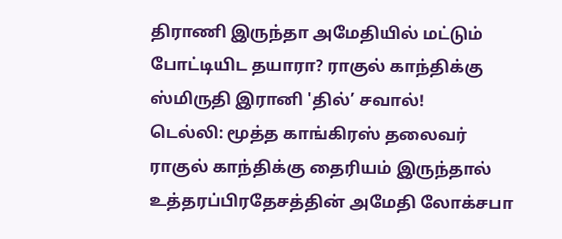திராணி இருந்தா அமேதியில் மட்டும் போட்டியிட தயாரா? ராகுல் காந்திக்கு ஸ்மிருதி இரானி 'தில்’ சவால்!
டெல்லி: மூத்த காங்கிரஸ் தலைவர் ராகுல் காந்திக்கு தைரியம் இருந்தால் உத்தரப்பிரதேசத்தின் அமேதி லோக்சபா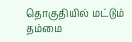தொகுதியில் மட்டும் தம்மை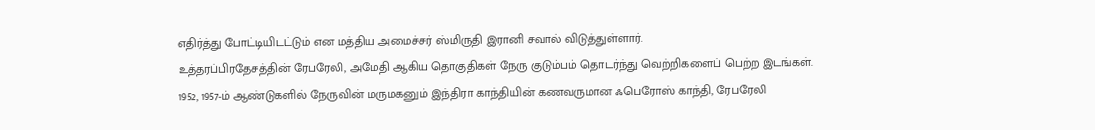எதிர்த்து போட்டியிடட்டும் என மத்திய அமைச்சர் ஸ்மிருதி இரானி சவால் விடுத்துள்ளார்.
உத்தரப்பிரதேசத்தின் ரேபரேலி, அமேதி ஆகிய தொகுதிகள் நேரு குடும்பம் தொடர்ந்து வெற்றிகளைப் பெற்ற இடங்கள். 1952, 1957-ம் ஆண்டுகளில் நேருவின் மருமகனும் இந்திரா காந்தியின் கணவருமான ஃபெரோஸ் காந்தி, ரேபரேலி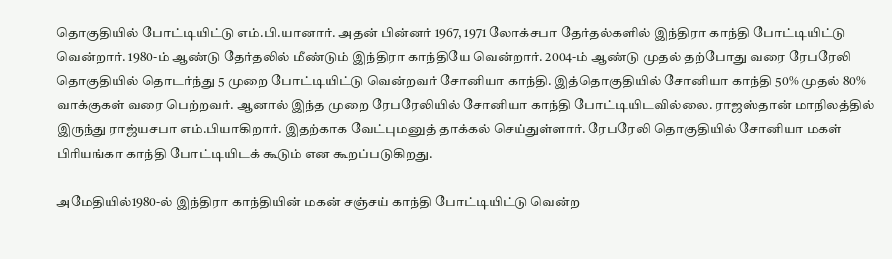தொகுதியில் போட்டியிட்டு எம்.பி.யானார். அதன் பின்னர் 1967, 1971 லோக்சபா தேர்தல்களில் இந்திரா காந்தி போட்டியிட்டு வென்றார். 1980-ம் ஆண்டு தேர்தலில் மீண்டும் இந்திரா காந்தியே வென்றார். 2004-ம் ஆண்டு முதல் தற்போது வரை ரேபரேலி தொகுதியில் தொடர்ந்து 5 முறை போட்டியிட்டு வென்றவர் சோனியா காந்தி. இத்தொகுதியில் சோனியா காந்தி 50% முதல் 80% வாக்குகள் வரை பெற்றவர். ஆனால் இந்த முறை ரேபரேலியில் சோனியா காந்தி போட்டியிடவில்லை. ராஜஸ்தான் மாநிலத்தில் இருந்து ராஜ்யசபா எம்.பியாகிறார். இதற்காக வேட்புமனுத் தாக்கல் செய்துள்ளார். ரேபரேலி தொகுதியில் சோனியா மகள் பிரியங்கா காந்தி போட்டியிடக் கூடும் என கூறப்படுகிறது.

அமேதியில்1980-ல் இந்திரா காந்தியின் மகன் சஞ்சய் காந்தி போட்டியிட்டு வென்ற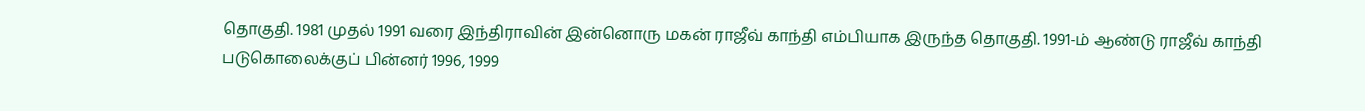தொகுதி. 1981 முதல் 1991 வரை இந்திராவின் இன்னொரு மகன் ராஜீவ் காந்தி எம்பியாக இருந்த தொகுதி. 1991-ம் ஆண்டு ராஜீவ் காந்தி படுகொலைக்குப் பின்னர் 1996, 1999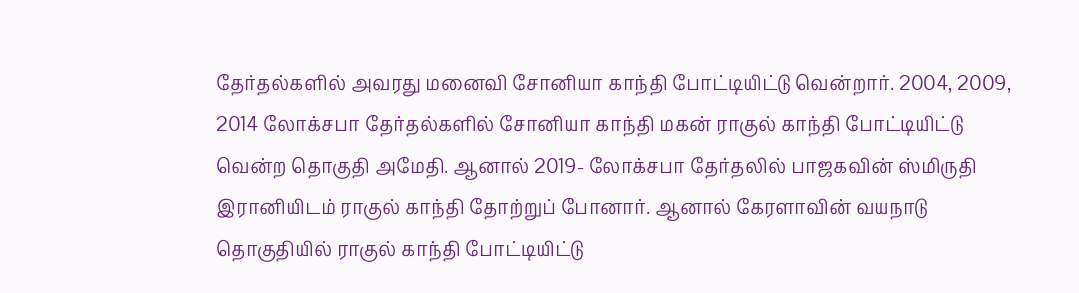தேர்தல்களில் அவரது மனைவி சோனியா காந்தி போட்டியிட்டு வென்றார். 2004, 2009, 2014 லோக்சபா தேர்தல்களில் சோனியா காந்தி மகன் ராகுல் காந்தி போட்டியிட்டு வென்ற தொகுதி அமேதி. ஆனால் 2019- லோக்சபா தேர்தலில் பாஜகவின் ஸ்மிருதி இரானியிடம் ராகுல் காந்தி தோற்றுப் போனார். ஆனால் கேரளாவின் வயநாடு தொகுதியில் ராகுல் காந்தி போட்டியிட்டு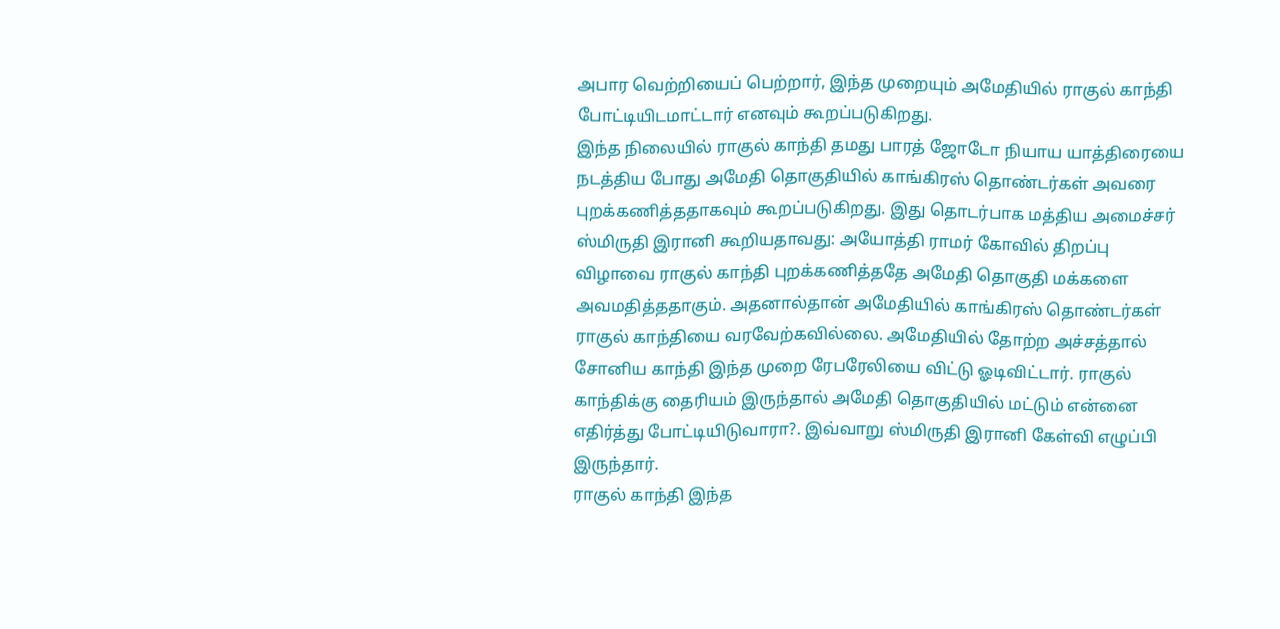அபார வெற்றியைப் பெற்றார், இந்த முறையும் அமேதியில் ராகுல் காந்தி போட்டியிடமாட்டார் எனவும் கூறப்படுகிறது.
இந்த நிலையில் ராகுல் காந்தி தமது பாரத் ஜோடோ நியாய யாத்திரையை நடத்திய போது அமேதி தொகுதியில் காங்கிரஸ் தொண்டர்கள் அவரை புறக்கணித்ததாகவும் கூறப்படுகிறது. இது தொடர்பாக மத்திய அமைச்சர் ஸ்மிருதி இரானி கூறியதாவது: அயோத்தி ராமர் கோவில் திறப்பு விழாவை ராகுல் காந்தி புறக்கணித்ததே அமேதி தொகுதி மக்களை அவமதித்ததாகும். அதனால்தான் அமேதியில் காங்கிரஸ் தொண்டர்கள் ராகுல் காந்தியை வரவேற்கவில்லை. அமேதியில் தோற்ற அச்சத்தால் சோனிய காந்தி இந்த முறை ரேபரேலியை விட்டு ஓடிவிட்டார். ராகுல் காந்திக்கு தைரியம் இருந்தால் அமேதி தொகுதியில் மட்டும் என்னை எதிர்த்து போட்டியிடுவாரா?. இவ்வாறு ஸ்மிருதி இரானி கேள்வி எழுப்பி இருந்தார்.
ராகுல் காந்தி இந்த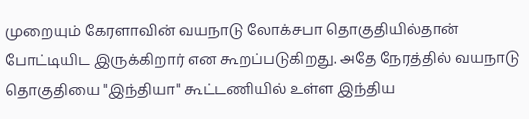முறையும் கேரளாவின் வயநாடு லோக்சபா தொகுதியில்தான் போட்டியிட இருக்கிறார் என கூறப்படுகிறது. அதே நேரத்தில் வயநாடு தொகுதியை "இந்தியா" கூட்டணியில் உள்ள இந்திய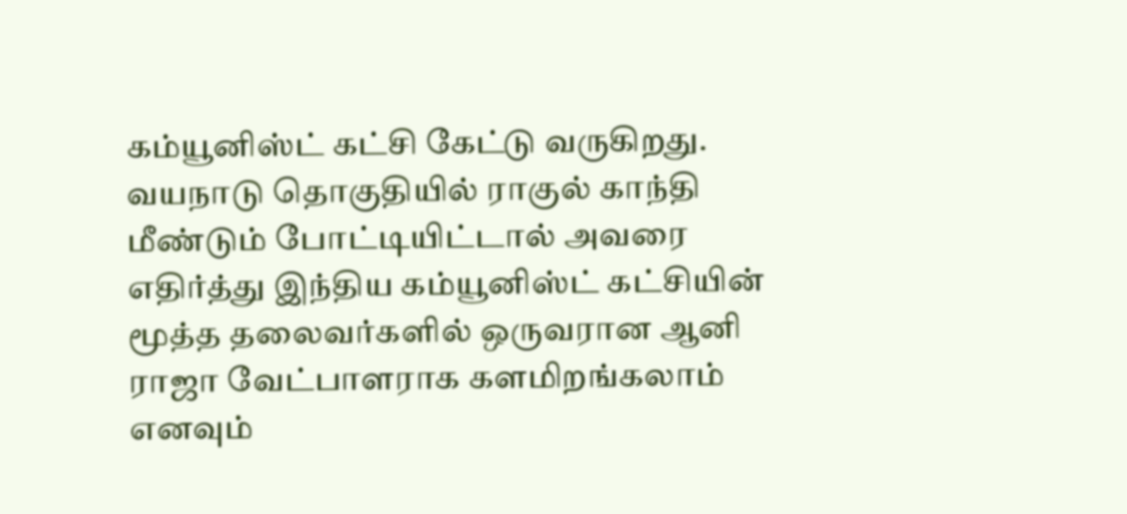கம்யூனிஸ்ட் கட்சி கேட்டு வருகிறது. வயநாடு தொகுதியில் ராகுல் காந்தி மீண்டும் போட்டியிட்டால் அவரை எதிர்த்து இந்திய கம்யூனிஸ்ட் கட்சியின் மூத்த தலைவர்களில் ஒருவரான ஆனி ராஜா வேட்பாளராக களமிறங்கலாம் எனவும்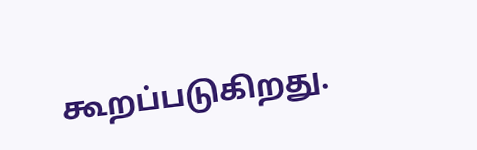கூறப்படுகிறது.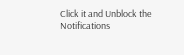Click it and Unblock the Notifications